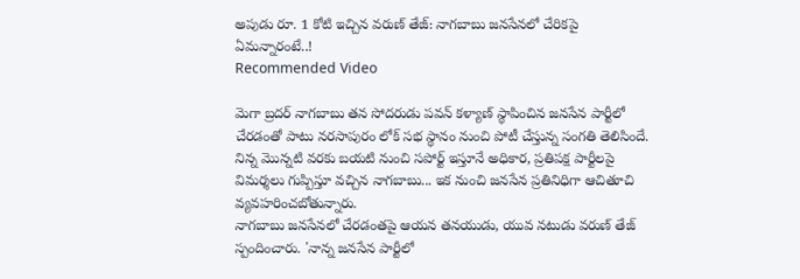అపుడు రూ. 1 కోటి ఇచ్చిన వరుణ్ తేజ్: నాగబాబు జనసేనలో చేరికపై ఏమన్నారంటే..!
Recommended Video

మెగా బ్రదర్ నాగబాబు తన సోదరుడు పవన్ కళ్యాణ్ స్థాపించిన జనసేన పార్టీలో చేరడంతో పాటు నరసాపురం లోక్ సభ స్థానం నుంచి పోటీ చేస్తున్న సంగతి తెలిసిందే. నిన్న మొన్నటి వరకు బయటి నుంచి సపోర్ట్ ఇస్తూనే అధికార, ప్రతిపక్ష పార్టీలపై విమర్శలు గుప్పిస్తూ వచ్చిన నాగబాబు... ఇక నుంచి జనసేన ప్రతినిధిగా ఆచితూచి వ్యవహరించబోతున్నారు.
నాగబాబు జనసేనలో చేరడంతపై ఆయన తనయుడు, యువ నటుడు వరుణ్ తేజ్ స్పందించారు. 'నాన్న జనసేన పార్టీలో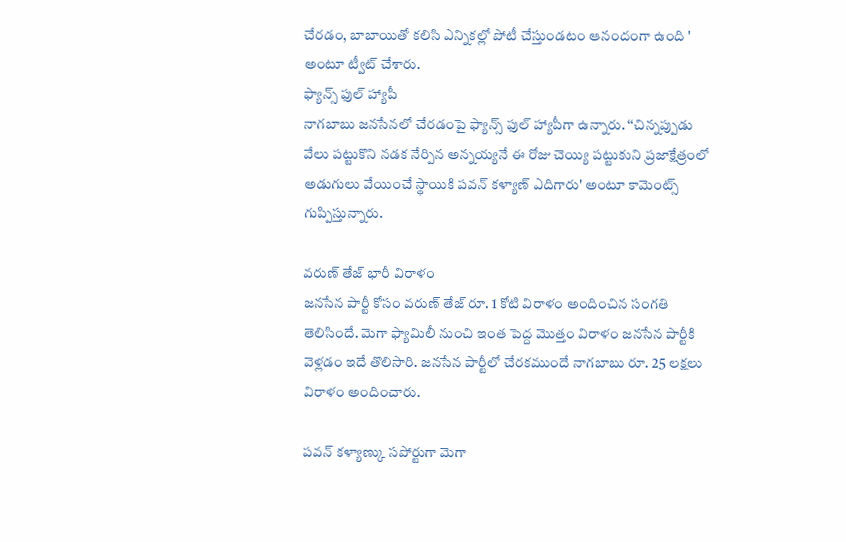చేరడం, బాబాయితో కలిసి ఎన్నికల్లో పోటీ చేస్తుండటం ఆనందంగా ఉంది ' అంటూ ట్వీట్ చేశారు.
ఫ్యాన్స్ ఫుల్ హ్యాపీ
నాగబాబు జనసేనలో చేరడంపై ఫ్యాన్స్ ఫుల్ హ్యాపీగా ఉన్నారు. ‘‘చిన్నప్పుడు వేలు పట్టుకొని నడక నేర్పిన అన్నయ్యనే ఈ రోజు చెయ్యి పట్టుకుని ప్రజాక్షేత్రంలో అడుగులు వేయించే స్థాయికి పవన్ కళ్యాణ్ ఎదిగారు' అంటూ కామెంట్స్ గుప్పిస్తున్నారు.

వరుణ్ తేజ్ భారీ విరాళం
జనసేన పార్టీ కోసం వరుణ్ తేజ్ రూ. 1 కోటి విరాళం అందించిన సంగతి తెలిసిందే. మెగా ఫ్యామిలీ నుంచి ఇంత పెద్ద మొత్తం విరాళం జనసేన పార్టీకి వెళ్లడం ఇదే తొలిసారి. జనసేన పార్టీలో చేరకముందే నాగబాబు రూ. 25 లక్షలు విరాళం అందించారు.

పవన్ కళ్యాణ్కు సపోర్టుగా మెగా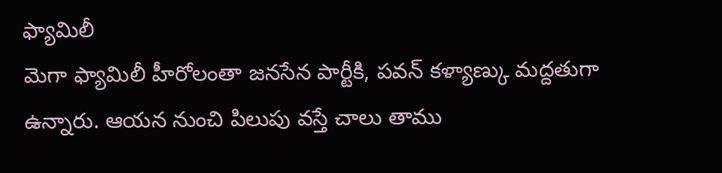ఫ్యామిలీ
మెగా ఫ్యామిలీ హీరోలంతా జనసేన పార్టీకి, పవన్ కళ్యాణ్కు మద్దతుగా ఉన్నారు. ఆయన నుంచి పిలుపు వస్తే చాలు తాము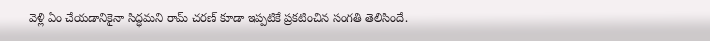వెళ్లి ఏం చేయడానికైనా సిద్ధమని రామ్ చరణ్ కూడా ఇప్పటికే ప్రకటించిన సంగతి తెలిసిందే.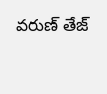వరుణ్ తేజ్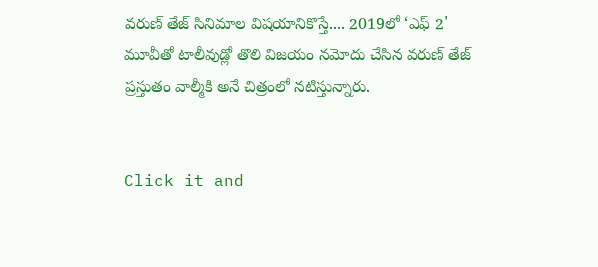వరుణ్ తేజ్ సినిమాల విషయానికొస్తే.... 2019లో ‘ఎఫ్ 2' మూవీతో టాలీవుడ్లో తొలి విజయం నమోదు చేసిన వరుణ్ తేజ్ ప్రస్తుతం వాల్మీకి అనే చిత్రంలో నటిస్తున్నారు.


Click it and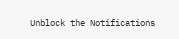Unblock the Notifications